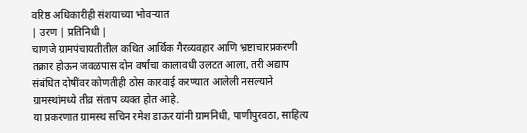वरिष्ठ अधिकारीही संशयाच्या भोवऱ्यात
| उरण | प्रतिनिधी |
चाणजे ग्रामपंचायतीतील कथित आर्थिक गैरव्यवहार आणि भ्रष्टाचारप्रकरणी तक्रार होऊन जवळपास दोन वर्षांचा कालावधी उलटत आला, तरी अद्याप संबंधित दोषींवर कोणतीही ठोस कारवाई करण्यात आलेली नसल्याने ग्रामस्थांमध्ये तीव्र संताप व्यक्त होत आहे.
या प्रकरणात ग्रामस्थ सचिन रमेश डाऊर यांनी ग्रामनिधी, पाणीपुरवठा, साहित्य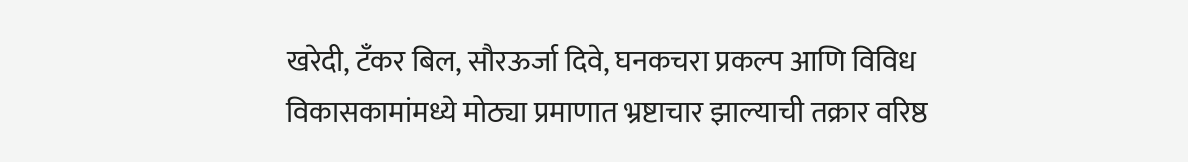खरेदी, टँकर बिल, सौरऊर्जा दिवे, घनकचरा प्रकल्प आणि विविध विकासकामांमध्ये मोठ्या प्रमाणात भ्रष्टाचार झाल्याची तक्रार वरिष्ठ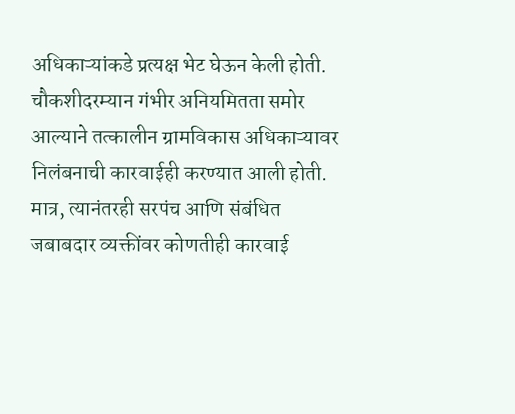अधिकाऱ्यांकडे प्रत्यक्ष भेट घेऊन केली होती. चौकशीदरम्यान गंभीर अनियमितता समोर आल्याने तत्कालीन ग्रामविकास अधिकाऱ्यावर निलंबनाची कारवाईही करण्यात आली होती. मात्र, त्यानंतरही सरपंच आणि संबंधित जबाबदार व्यक्तींवर कोणतीही कारवाई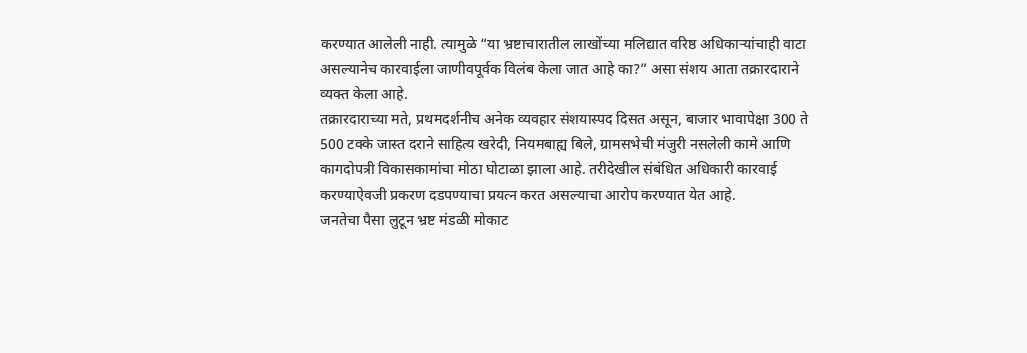करण्यात आलेली नाही. त्यामुळे “या भ्रष्टाचारातील लाखोंच्या मलिद्यात वरिष्ठ अधिकाऱ्यांचाही वाटा असल्यानेच कारवाईला जाणीवपूर्वक विलंब केला जात आहे का?” असा संशय आता तक्रारदाराने व्यक्त केला आहे.
तक्रारदाराच्या मते, प्रथमदर्शनीच अनेक व्यवहार संशयास्पद दिसत असून, बाजार भावापेक्षा 300 ते 500 टक्के जास्त दराने साहित्य खरेदी, नियमबाह्य बिले, ग्रामसभेची मंजुरी नसलेली कामे आणि कागदोपत्री विकासकामांचा मोठा घोटाळा झाला आहे. तरीदेखील संबंधित अधिकारी कारवाई करण्याऐवजी प्रकरण दडपण्याचा प्रयत्न करत असल्याचा आरोप करण्यात येत आहे.
जनतेचा पैसा लुटून भ्रष्ट मंडळी मोकाट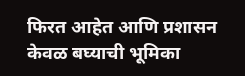फिरत आहेत आणि प्रशासन केवळ बघ्याची भूमिका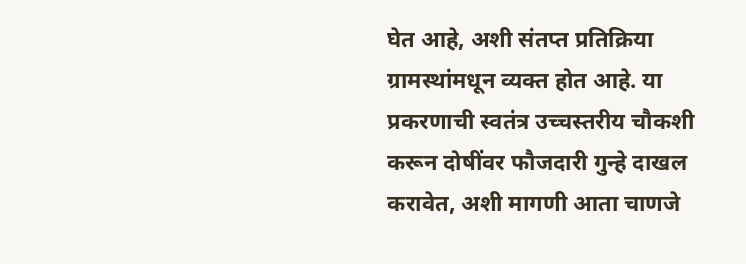घेत आहे, अशी संतप्त प्रतिक्रिया ग्रामस्थांमधून व्यक्त होत आहे. या प्रकरणाची स्वतंत्र उच्चस्तरीय चौकशी करून दोषींवर फौजदारी गुन्हे दाखल करावेत, अशी मागणी आता चाणजे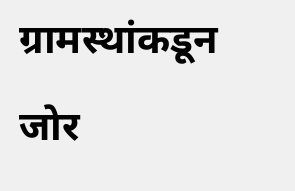ग्रामस्थांकडून जोर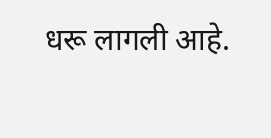धरू लागली आहे.